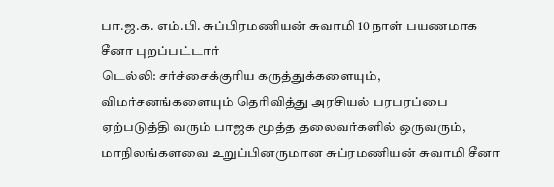பா.ஜ.க. எம்.பி. சுப்பிரமணியன் சுவாமி 10 நாள் பயணமாக சீனா புறப்பட்டார்
டெல்லி: சர்ச்சைக்குரிய கருத்துக்களையும், விமர்சனங்களையும் தெரிவித்து அரசியல் பரபரப்பை ஏற்படுத்தி வரும் பாஜக மூத்த தலைவர்களில் ஒருவரும், மாநிலங்களவை உறுப்பினருமான சுப்ரமணியன் சுவாமி சீனா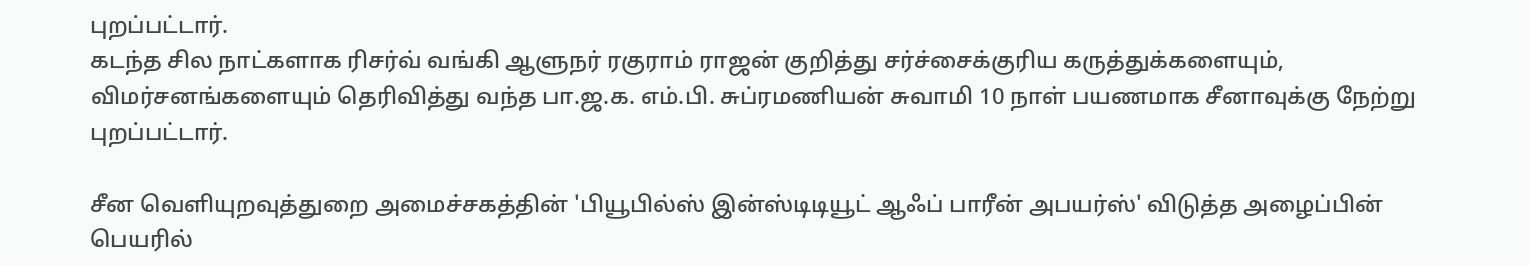புறப்பட்டார்.
கடந்த சில நாட்களாக ரிசர்வ் வங்கி ஆளுநர் ரகுராம் ராஜன் குறித்து சர்ச்சைக்குரிய கருத்துக்களையும், விமர்சனங்களையும் தெரிவித்து வந்த பா.ஜ.க. எம்.பி. சுப்ரமணியன் சுவாமி 10 நாள் பயணமாக சீனாவுக்கு நேற்று புறப்பட்டார்.

சீன வெளியுறவுத்துறை அமைச்சகத்தின் 'பியூபில்ஸ் இன்ஸ்டிடியூட் ஆஃப் பாரீன் அபயர்ஸ்' விடுத்த அழைப்பின் பெயரில்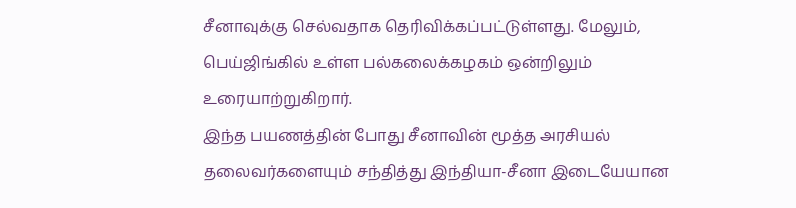சீனாவுக்கு செல்வதாக தெரிவிக்கப்பட்டுள்ளது. மேலும், பெய்ஜிங்கில் உள்ள பல்கலைக்கழகம் ஒன்றிலும் உரையாற்றுகிறார்.
இந்த பயணத்தின் போது சீனாவின் மூத்த அரசியல் தலைவர்களையும் சந்தித்து இந்தியா-சீனா இடையேயான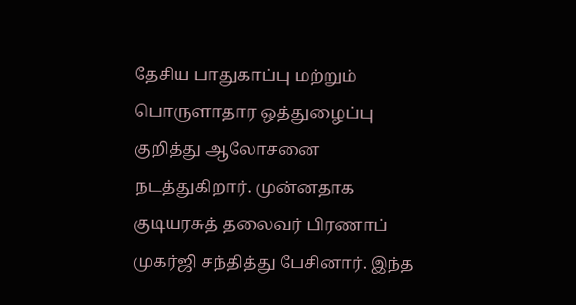தேசிய பாதுகாப்பு மற்றும் பொருளாதார ஒத்துழைப்பு குறித்து ஆலோசனை நடத்துகிறார். முன்னதாக குடியரசுத் தலைவர் பிரணாப் முகர்ஜி சந்தித்து பேசினார். இந்த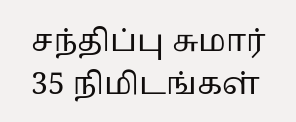சந்திப்பு சுமார் 35 நிமிடங்கள்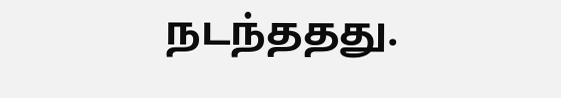நடந்ததது.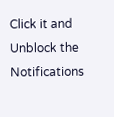Click it and Unblock the Notifications